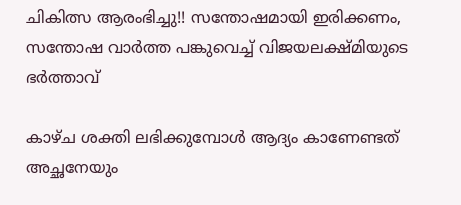ചികിത്സ ആരംഭിച്ചു!! സന്തോഷമായി ഇരിക്കണം, സന്തോഷ വാർത്ത പങ്കുവെച്ച് വിജയലക്ഷ്മിയുടെ ഭർത്താവ്

കാഴ്ച ശക്തി ലഭിക്കുമ്പോൾ ആദ്യം കാണേണ്ടത് അച്ഛനേയും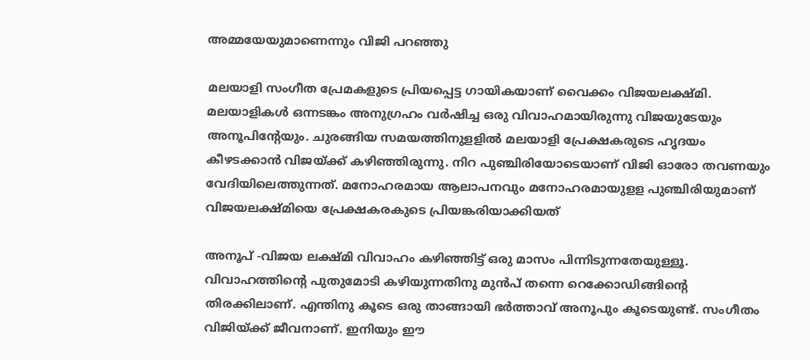അമ്മയേയുമാണെന്നും വിജി പറഞ്ഞു

മലയാളി സംഗീത പ്രേമകളുടെ പ്രിയപ്പെട്ട ഗായികയാണ് വൈക്കം വിജയലക്ഷ്മി. മലയാളികൾ ഒന്നടങ്കം അനുഗ്രഹം വർഷിച്ച ഒരു വിവാഹമായിരുന്നു വിജയുടേയും അനൂപിന്റേയും. ചുരങ്ങിയ സമയത്തിനുളളിൽ മലയാളി പ്രേക്ഷകരുടെ ഹൃദയം കീഴടക്കാൻ വിജയ്ക്ക് കഴിഞ്ഞിരുന്നു. നിറ പുഞ്ചിരിയോടെയാണ് വിജി ഓരോ തവണയും വേദിയിലെത്തുന്നത്. മനോഹരമായ ആലാപനവും മനോഹരമായുളള പുഞ്ചിരിയുമാണ് വിജയലക്ഷ്മിയെ പ്രേക്ഷകരകുടെ പ്രിയങ്കരിയാക്കിയത്

അനൂപ് -വിജയ ലക്ഷ്മി വിവാഹം കഴിഞ്ഞിട്ട് ഒരു മാസം പിന്നിടുന്നതേയുള്ളൂ. വിവാഹത്തിന്റെ പുതുമോടി കഴിയുന്നതിനു മുൻപ് തന്നെ റെക്കോഡിങ്ങിന്റെ തിരക്കിലാണ്. എന്തിനു കൂടെ ഒരു താങ്ങായി ഭർത്താവ് അനൂപും കൂടെയുണ്ട്. സംഗീതം വിജിയ്ക്ക് ജീവനാണ്. ഇനിയും ഈ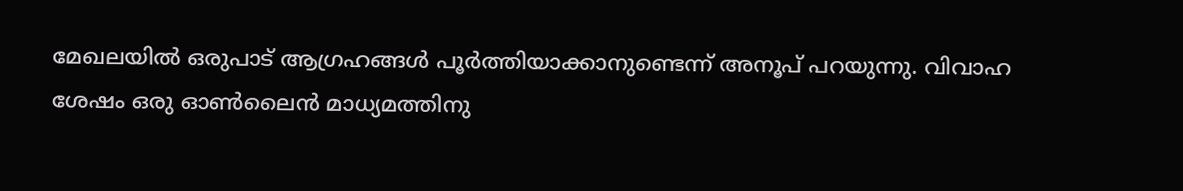മേഖലയിൽ ഒരുപാട് ആഗ്രഹങ്ങൾ പൂർത്തിയാക്കാനുണ്ടെന്ന് അനൂപ് പറയുന്നു. വിവാഹ ശേഷം ഒരു ഓൺലൈൻ മാധ്യമത്തിനു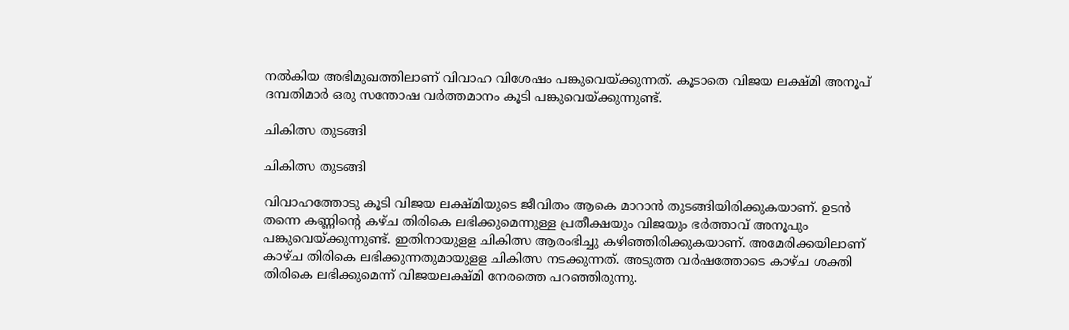നൽകിയ അഭിമുഖത്തിലാണ് വിവാഹ വിശേഷം പങ്കുവെയ്ക്കുന്നത്. കൂടാതെ വിജയ ലക്ഷ്മി അനൂപ് ദമ്പതിമാർ ഒരു സന്തോഷ വർത്തമാനം കൂടി പങ്കുവെയ്ക്കുന്നുണ്ട്.

ചികിത്സ തുടങ്ങി

ചികിത്സ തുടങ്ങി

വിവാഹത്തോടു കൂടി വിജയ ലക്ഷ്മിയുടെ ജീവിതം ആകെ മാറാൻ തുടങ്ങിയിരിക്കുകയാണ്. ഉടൻ തന്നെ കണ്ണിന്റെ കഴ്ച തിരികെ ലഭിക്കുമെന്നുള്ള പ്രതീക്ഷയും വിജയും ഭർത്താവ് അനൂപും പങ്കുവെയ്ക്കുന്നുണ്ട്. ഇതിനായുളള ചികിത്സ ആരംഭിച്ചു കഴിഞ്ഞിരിക്കുകയാണ്. അമേരിക്കയിലാണ് കാഴ്ച തിരികെ ലഭിക്കുന്നതുമായുളള ചികിത്സ നടക്കുന്നത്. അടുത്ത വർഷത്തോടെ കാഴ്ച ശക്തി തിരികെ ലഭിക്കുമെന്ന് വിജയലക്ഷ്മി നേരത്തെ പറഞ്ഞിരുന്നു.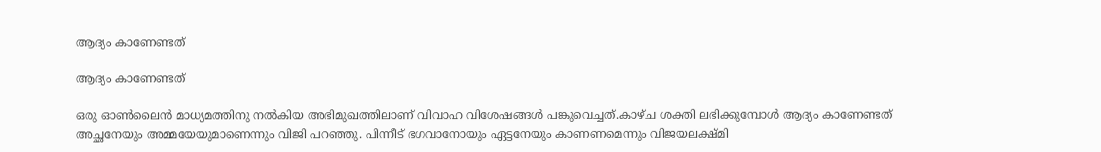ആദ്യം കാണേണ്ടത്

ആദ്യം കാണേണ്ടത്

ഒരു ഓൺലൈൻ മാധ്യമത്തിനു നൽകിയ അഭിമുഖത്തിലാണ് വിവാഹ വിശേഷങ്ങൾ പങ്കുവെച്ചത്.കാഴ്ച ശക്തി ലഭിക്കുമ്പോൾ ആദ്യം കാണേണ്ടത് അച്ഛനേയും അമ്മയേയുമാണെന്നും വിജി പറഞ്ഞു. പിന്നീട് ഭഗവാനോയും ഏട്ടനേയും കാണണമെന്നും വിജയലക്ഷ്മി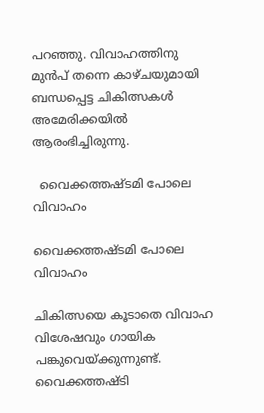പറഞ്ഞു. വിവാഹത്തിനു മുൻപ് തന്നെ കാഴ്ചയുമായി ബന്ധപ്പെട്ട ചികിത്സകൾ അമേരിക്കയിൽ ആരംഭിച്ചിരുന്നു.

  വൈക്കത്തഷ്ടമി പോലെ  വിവാഹം

വൈക്കത്തഷ്ടമി പോലെ വിവാഹം

ചികിത്സയെ കൂടാതെ വിവാഹ വിശേഷവും ഗായിക പങ്കുവെയ്ക്കുന്നുണ്ട്. വൈക്കത്തഷ്ടി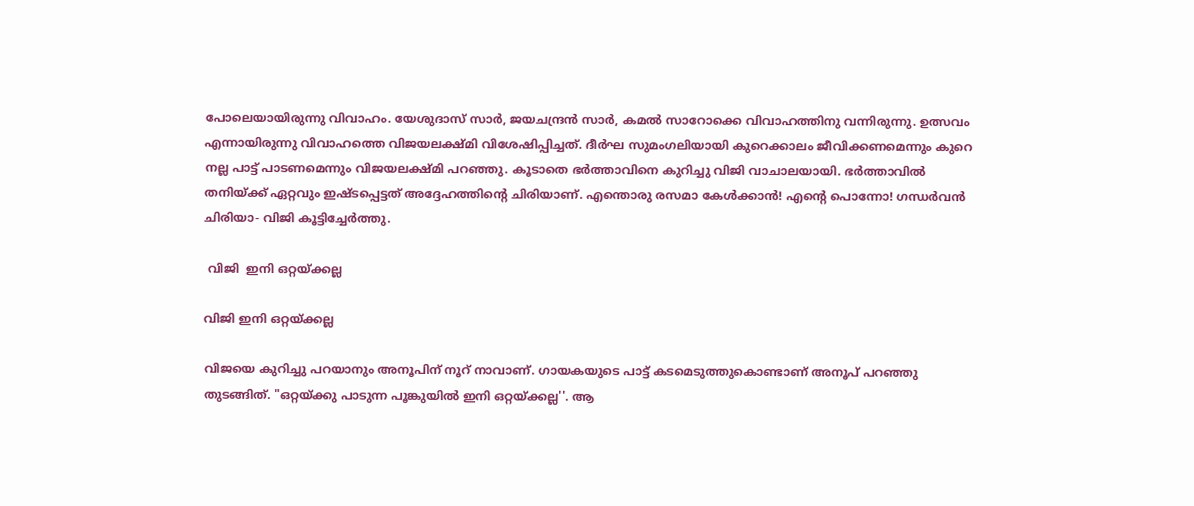പോലെയായിരുന്നു വിവാഹം. യേശുദാസ് സാർ, ജയചന്ദ്രൻ സാർ, കമൽ സാറോക്കെ വിവാഹത്തിനു വന്നിരുന്നു. ഉത്സവം എന്നായിരുന്നു വിവാഹത്തെ വിജയലക്ഷ്മി വിശേഷിപ്പിച്ചത്. ദീർഘ സുമംഗലിയായി കുറെക്കാലം ജീവിക്കണമെന്നും കുറെ നല്ല പാട്ട് പാടണമെന്നും വിജയലക്ഷ്മി പറഞ്ഞു. കൂടാതെ ഭർത്താവിനെ കുറിച്ചു വിജി വാചാലയായി. ഭർത്താവിൽ തനിയ്ക്ക് ഏറ്റവും ഇഷ്ടപ്പെട്ടത് അദ്ദേഹത്തിന്റെ ചിരിയാണ്. എന്തൊരു രസമാ കേൾക്കാൻ! എന്റെ പൊന്നോ! ഗന്ധർവൻ ചിരിയാ- വിജി കൂട്ടിച്ചേർത്തു.

 വിജി  ഇനി ഒറ്റയ്ക്കല്ല

വിജി ഇനി ഒറ്റയ്ക്കല്ല

വിജയെ കുറിച്ചു പറയാനും അനൂപിന് നൂറ് നാവാണ്. ഗായകയുടെ പാട്ട് കടമെടുത്തുകൊണ്ടാണ് അനൂപ് പറഞ്ഞു തുടങ്ങിത്. "ഒറ്റയ്ക്കു പാടുന്ന പൂങ്കുയിൽ ഇനി ഒറ്റയ്ക്കല്ല''. ആ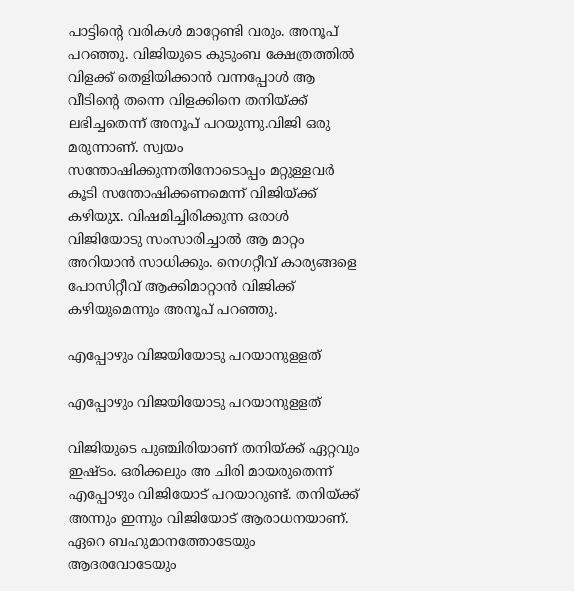പാട്ടിന്റെ വരികൾ മാറ്റേണ്ടി വരും. അനൂപ് പറഞ്ഞു. വിജിയുടെ കുടുംബ ക്ഷേത്രത്തിൽ വിളക്ക് തെളിയിക്കാൻ വന്നപ്പോൾ ആ വീടിന്റെ തന്നെ വിളക്കിനെ തനിയ്ക്ക് ലഭിച്ചതെന്ന് അനൂപ് പറയുന്നു.വിജി ഒരു മരുന്നാണ്. സ്വയം സന്തോഷിക്കുന്നതിനോടൊപ്പം മറ്റുള്ളവർ കൂടി സന്തോഷിക്കണമെന്ന് വിജിയ്ക്ക് കഴിയുx. വിഷമിച്ചിരിക്കുന്ന ഒരാള്‍ വിജിയോടു സംസാരിച്ചാൽ ആ മാറ്റം അറിയാൻ സാധിക്കും. നെഗറ്റീവ് കാര്യങ്ങളെ പോസിറ്റീവ് ആക്കിമാറ്റാൻ വിജിക്ക് കഴിയുമെന്നും അനൂപ് പറഞ്ഞു.

എപ്പോഴും വിജയിയോടു പറയാനുളളത്

എപ്പോഴും വിജയിയോടു പറയാനുളളത്

വിജിയുടെ പുഞ്ചിരിയാണ് തനിയ്ക്ക് ഏറ്റവും ഇഷ്ടം. ഒരിക്കലും അ ചിരി മായരുതെന്ന് എപ്പോഴും വിജിയോട് പറയാറുണ്ട്. തനിയ്ക്ക് അന്നും ഇന്നും വിജിയോട് ആരാധനയാണ്. ഏറെ ബഹുമാനത്തോടേയും ആദരവോടേയും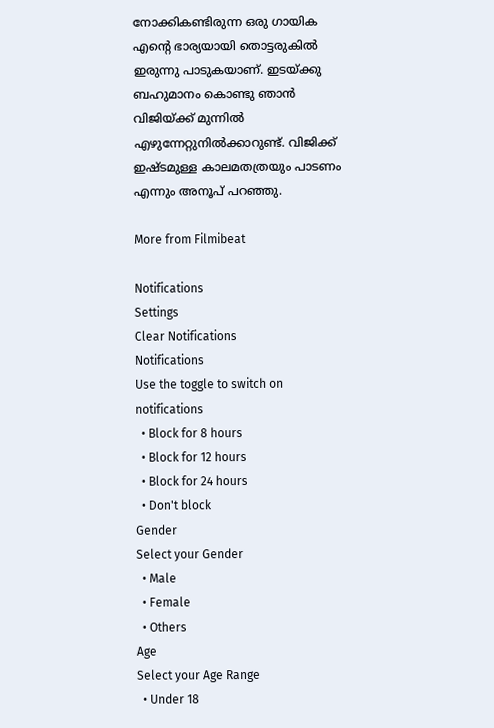നോക്കികണ്ടിരുന്ന ഒരു ഗായിക എന്റെ ഭാര്യയായി തൊട്ടരുകിൽ ഇരുന്നു പാടുകയാണ്. ഇടയ്ക്കു ബഹുമാനം കൊണ്ടു ഞാൻ വിജിയ്ക്ക് മുന്നിൽ എഴുന്നേറ്റുനില്‍ക്കാറുണ്ട്. വിജിക്ക് ഇഷ്ടമുള്ള കാലമതത്രയും പാടണം എന്നും അനൂപ് പറഞ്ഞു.

More from Filmibeat

Notifications
Settings
Clear Notifications
Notifications
Use the toggle to switch on notifications
  • Block for 8 hours
  • Block for 12 hours
  • Block for 24 hours
  • Don't block
Gender
Select your Gender
  • Male
  • Female
  • Others
Age
Select your Age Range
  • Under 18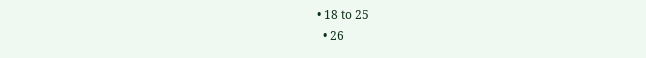• 18 to 25
  • 26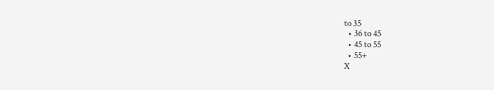to 35
  • 36 to 45
  • 45 to 55
  • 55+
X